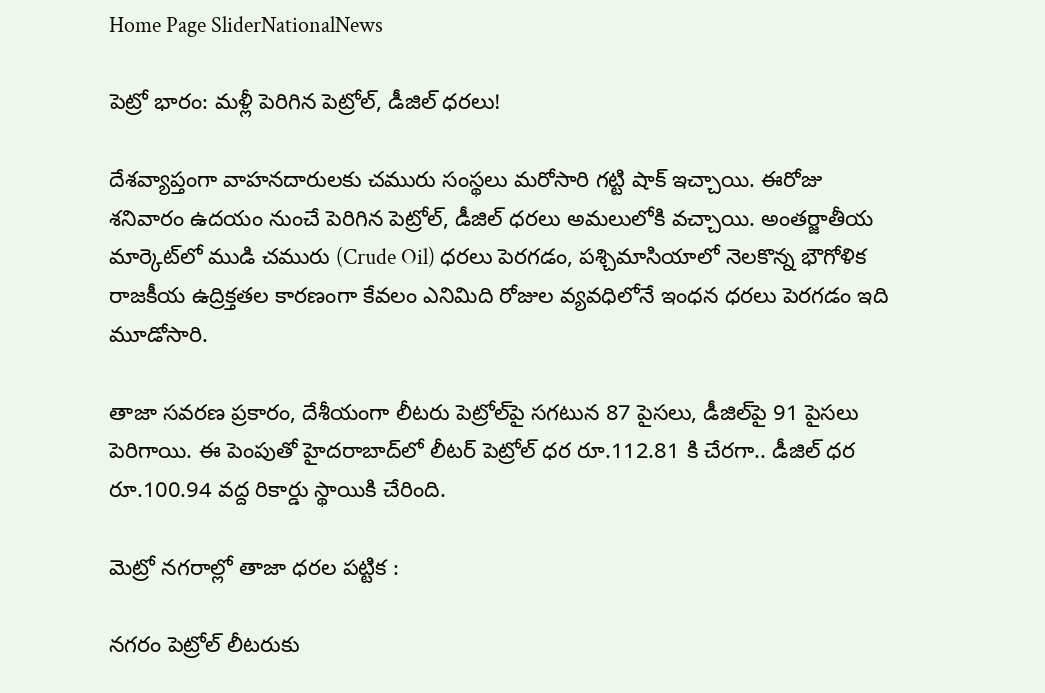Home Page SliderNationalNews

పెట్రో భారం: మళ్లీ పెరిగిన పెట్రోల్, డీజిల్ ధరలు!

దేశవ్యాప్తంగా వాహనదారులకు చమురు సంస్థలు మరోసారి గట్టి షాక్ ఇచ్చాయి. ఈరోజు శనివారం ఉదయం నుంచే పెరిగిన పెట్రోల్, డీజిల్ ధరలు అమలులోకి వచ్చాయి. అంతర్జాతీయ మార్కెట్‌లో ముడి చమురు (Crude Oil) ధరలు పెరగడం, పశ్చిమాసియాలో నెలకొన్న భౌగోళిక రాజకీయ ఉద్రిక్తతల కారణంగా కేవలం ఎనిమిది రోజుల వ్యవధిలోనే ఇంధన ధరలు పెరగడం ఇది మూడోసారి.

తాజా సవరణ ప్రకారం, దేశీయంగా లీటరు పెట్రోల్‌పై సగటున 87 పైసలు, డీజిల్‌పై 91 పైసలు పెరిగాయి. ఈ పెంపుతో హైదరాబాద్‌లో లీటర్ పెట్రోల్ ధర రూ.112.81 కి చేరగా.. డీజిల్ ధర రూ.100.94 వద్ద రికార్డు స్థాయికి చేరింది.

మెట్రో నగరాల్లో తాజా ధరల పట్టిక :

నగరం పెట్రోల్ లీటరుకు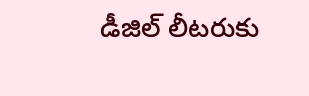డీజిల్ లీటరుకు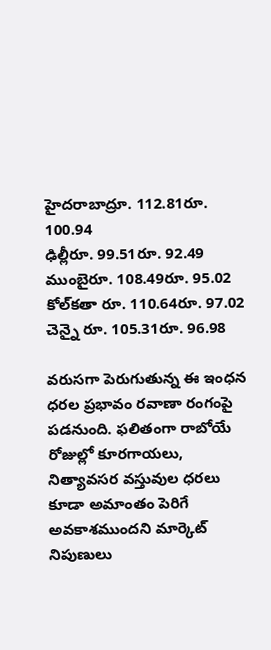హైదరాబాద్రూ. 112.81రూ. 100.94
ఢిల్లీరూ. 99.51రూ. 92.49
ముంబైరూ. 108.49రూ. 95.02
కోల్‌కతా రూ. 110.64రూ. 97.02
చెన్నై రూ. 105.31రూ. 96.98

వరుసగా పెరుగుతున్న ఈ ఇంధన ధరల ప్రభావం రవాణా రంగంపై పడనుంది. ఫలితంగా రాబోయే రోజుల్లో కూరగాయలు, నిత్యావసర వస్తువుల ధరలు కూడా అమాంతం పెరిగే అవకాశముందని మార్కెట్ నిపుణులు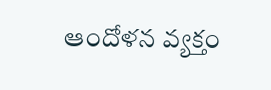ఆందోళన వ్యక్తం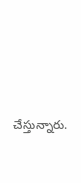చేస్తున్నారు.